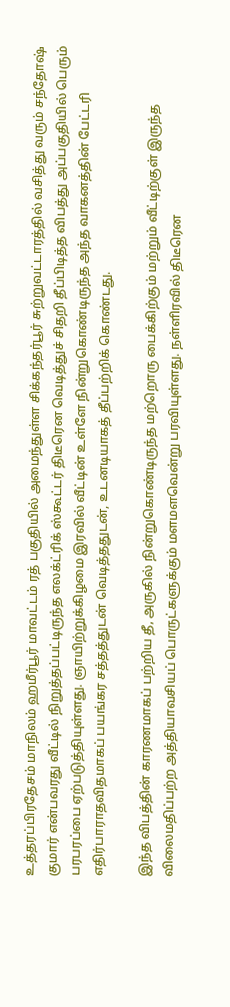உத்தரப்பிரதேசம் மாநிலம் ஹமீர்பூர் மாவட்டம் ரத் பகுதியில் அமைந்துள்ள சிக்கந்தர்பூர் சுற்றுவட்டாரத்தில் வசித்து வரும் சந்தோஷ் குமார் என்பவரது வீட்டில் நிறுத்தப்பட்டிருந்த எலக்ட்ரிக் ஸ்கூட்டர் திடீரென வெடித்துச் சிதறி தீப்பிடித்த விபத்து அப்பகுதியில் பெரும் பரபரப்பை ஏற்படுத்தியுள்ளது. ஞாயிற்றுக்கிழமை இரவில் வீட்டின் உள்ளே நின்றுகொண்டிருந்த அந்த வாகனத்தின் பேட்டரி எதிர்பாராதவிதமாகப் பயங்கர சத்தத்துடன் வெடித்ததுடன், உடனடியாகத் தீப்பற்றிக் கொண்டது.

இந்த விபத்தின் காரணமாகப் பற்றிய தீ, அருகில் நின்றுகொண்டிருந்த மற்றொரு பைக்கிற்கும் மற்றும் வீட்டிற்குள் இருந்த விலைமதிப்பற்ற அத்தியாவசியப் பொருட்களுக்கும் மளமளவென்று பரவியுள்ளது. நள்ளிரவில் திடீரென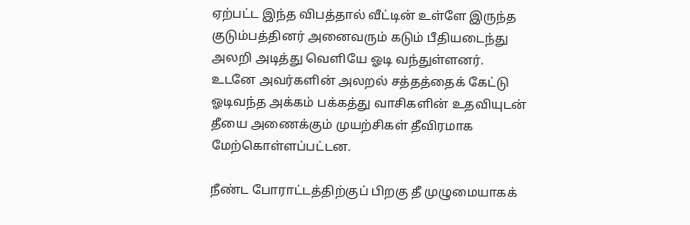ஏற்பட்ட இந்த விபத்தால் வீட்டின் உள்ளே இருந்த குடும்பத்தினர் அனைவரும் கடும் பீதியடைந்து அலறி அடித்து வெளியே ஓடி வந்துள்ளனர். உடனே அவர்களின் அலறல் சத்தத்தைக் கேட்டு ஓடிவந்த அக்கம் பக்கத்து வாசிகளின் உதவியுடன் தீயை அணைக்கும் முயற்சிகள் தீவிரமாக மேற்கொள்ளப்பட்டன.

நீண்ட போராட்டத்திற்குப் பிறகு தீ முழுமையாகக்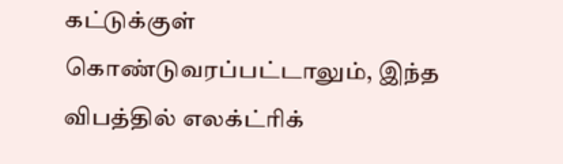கட்டுக்குள் கொண்டுவரப்பட்டாலும், இந்த விபத்தில் எலக்ட்ரிக்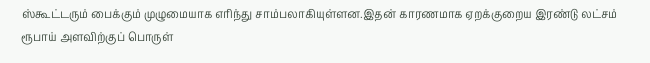ஸ்கூட்டரும் பைக்கும் முழுமையாக எரிந்து சாம்பலாகியுள்ளன.இதன் காரணமாக ஏறக்குறைய இரண்டு லட்சம் ரூபாய் அளவிற்குப் பொருள்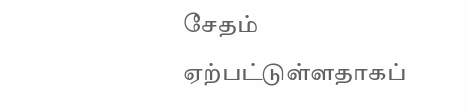சேதம் ஏற்பட்டுள்ளதாகப்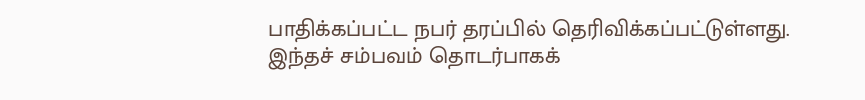பாதிக்கப்பட்ட நபர் தரப்பில் தெரிவிக்கப்பட்டுள்ளது. இந்தச் சம்பவம் தொடர்பாகக்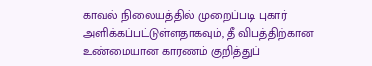காவல் நிலையத்தில் முறைப்படி புகார் அளிக்கப்பட்டுள்ளதாகவும், தீ விபத்திற்கான உண்மையான காரணம் குறித்துப்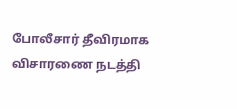போலீசார் தீவிரமாக விசாரணை நடத்தி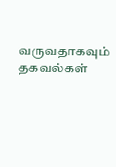வருவதாகவும் தகவல்கள்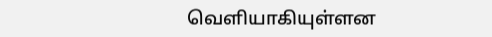வெளியாகியுள்ளன